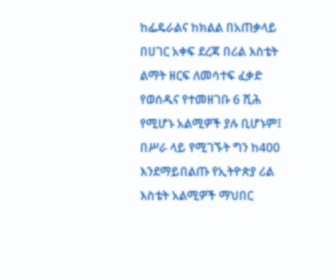ከፌዴራልና ከክልል በአጠቃላይ በሀገር አቀፍ ደረጃ በሪል እስቴት ልማት ዘርፍ ለመሳተፍ ፈቃድ የወሰዱና የተመዘገቡ 6 ሺሕ የሚሆኑ አልሚዎች ያሉ ቢሆኑም፤ በሥራ ላይ የሚገኙት ግን ከ400 እንደማይበልጡ የኢትዮጵያ ሪል እስቴት አልሚዎች ማህበር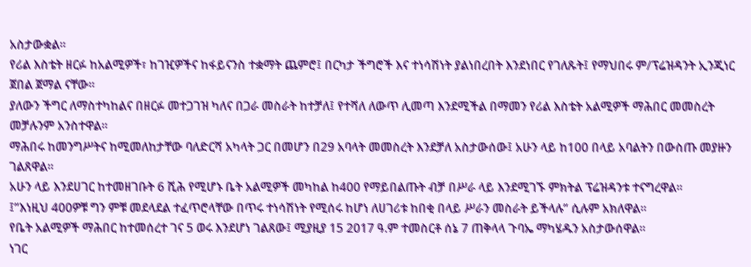አስታውቋል።
የሪል እስቴት ዘርፉ ከአልሚዎች፣ ከገዢዎችና ከፋይናንስ ተቋማት ጨምሮ፤ በርካታ ችግሮች እና ተነሳሽነት ያልነበረበት እንደነበር የገለጹት፤ የማህበሩ ም/ፕሬዝዳንት ኢንጂነር ጀበል ጀማል ናቸው።
ያለውን ችግር ለማስተካከልና በዘርፉ መተጋገዝ ካለና በጋራ መስራት ከተቻለ፤ የተሻለ ለውጥ ሊመጣ እንደሚችል በማመን የሪል እስቴት አልሚዎች ማሕበር መመስረት መቻሉንም አንስተዋል።
ማሕበሩ ከመንግሥትና ከሚመለከታቸው ባለድርሻ አካላት ጋር በመሆን በ29 አባላት መመስረት እንደቻለ አስታውሰው፤ አሁን ላይ ከ100 በላይ አባልትን በውስጡ መያዙን ገልጸዋል።
አሁን ላይ እንደሀገር ከተመዘገቡት 6 ሺሕ የሚሆኑ ቤት አልሚዎች መካከል ከ400 የማይበልጡት ብቻ በሥራ ላይ እንደሚገኙ ምክትል ፕሬዝዳንቱ ተናግረዋል።
፤”እነዚህ 400ዎቹ ግን ምቹ መደላደል ተፈጥሮላቸው በጥሩ ተነሳሽነት የሚሰሩ ከሆነ ለሀገሪቱ ከበቂ በላይ ሥራን መስራት ይችላሉ” ሲሉም አክለዋል።
የቤት አልሚዎች ማሕበር ከተመሰረተ ገና 5 ወሩ እንደሆነ ገልጸው፤ ሚያዚያ 15 2017 ዓ.ም ተመስርቶ ሰኔ 7 ጠቅላላ ጉባኤ ማካሄዱን አስታውሰዋል።
ነገር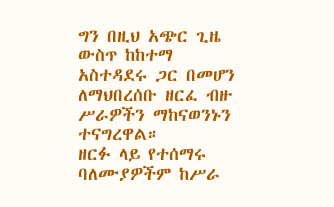ግን በዚህ አጭር ጊዜ ውስጥ ከከተማ አስተዳደሩ ጋር በመሆን ለማህበረሰቡ ዘርፈ ብዙ ሥራዎችን ማከናወንኑን ተናግረዋል።
ዘርፉ ላይ የተሰማሩ ባለሙያዎችም ከሥራ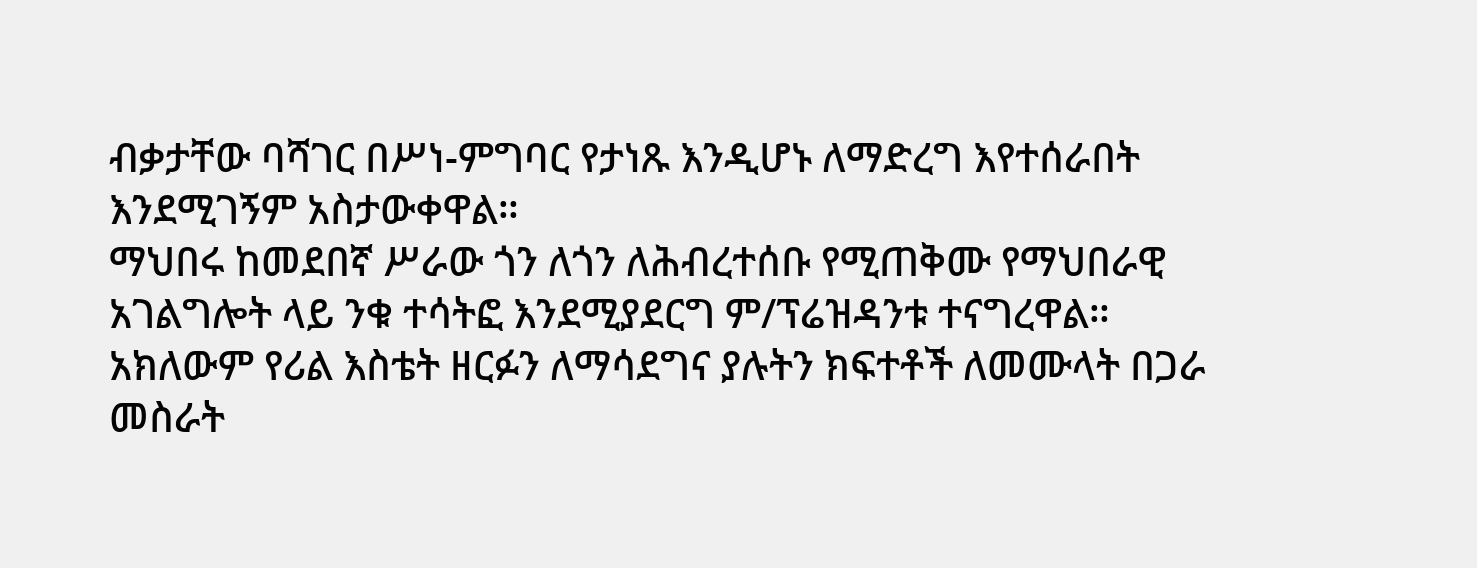ብቃታቸው ባሻገር በሥነ-ምግባር የታነጹ እንዲሆኑ ለማድረግ እየተሰራበት እንደሚገኝም አስታውቀዋል።
ማህበሩ ከመደበኛ ሥራው ጎን ለጎን ለሕብረተሰቡ የሚጠቅሙ የማህበራዊ አገልግሎት ላይ ንቁ ተሳትፎ እንደሚያደርግ ም/ፕሬዝዳንቱ ተናግረዋል።
አክለውም የሪል እስቴት ዘርፉን ለማሳደግና ያሉትን ክፍተቶች ለመሙላት በጋራ መስራት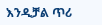እንዲቻል ጥሪ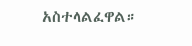አስተላልፈዋል።